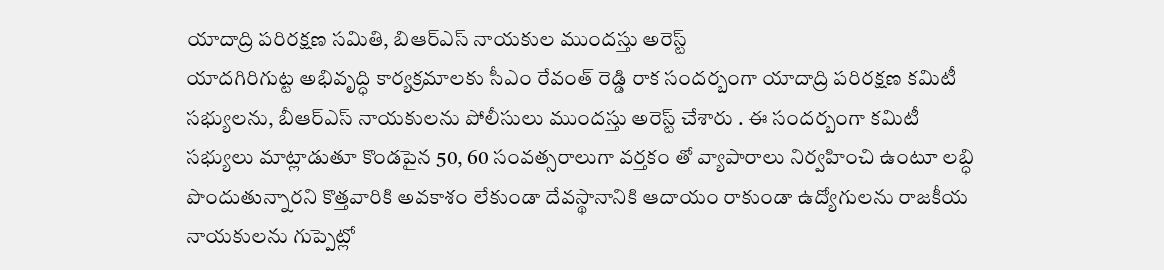యాదాద్రి పరిరక్షణ సమితి, బిఆర్ఎస్ నాయకుల ముందస్తు అరెస్ట్
యాదగిరిగుట్ట అభివృద్ధి కార్యక్రమాలకు సీఎం రేవంత్ రెడ్డి రాక సందర్బంగా యాదాద్రి పరిరక్షణ కమిటీ సభ్యులను, బీఆర్ఎస్ నాయకులను పోలీసులు ముందస్తు అరెస్ట్ చేశారు . ఈ సందర్బంగా కమిటీ సభ్యులు మాట్లాడుతూ కొండపైన 50, 60 సంవత్సరాలుగా వర్తకం తో వ్యాపారాలు నిర్వహించి ఉంటూ లబ్ధి పొందుతున్నారని కొత్తవారికి అవకాశం లేకుండా దేవస్థానానికి ఆదాయం రాకుండా ఉద్యోగులను రాజకీయ నాయకులను గుప్పెట్లో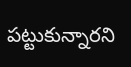పట్టుకున్నారని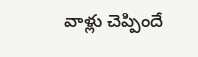వాళ్లు చెప్పిందే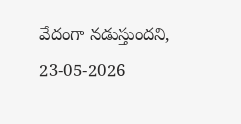వేదంగా నడుస్తుందని,
23-05-2026